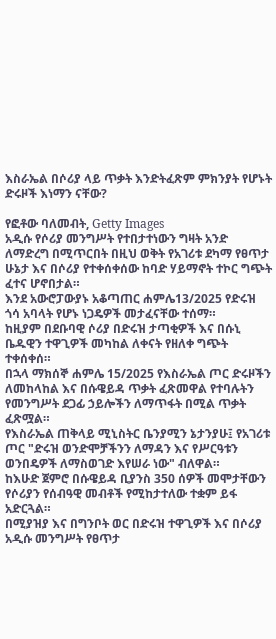እስራኤል በሶሪያ ላይ ጥቃት እንድትፈጽም ምክንያት የሆኑት ድሩዞች እነማን ናቸው?

የፎቶው ባለመብት, Getty Images
አዲሱ የሶሪያ መንግሥት የተበታተነውን ግዛት አንድ ለማድረግ በሚጥርበት በዚህ ወቅት የአገሪቱ ደካማ የፀጥታ ሁኔታ እና በሶሪያ የተቀሰቀሰው ከባድ ሃይማኖት ተኮር ግጭት ፈተና ሆኖበታል።
እንደ አውሮፓውያኑ አቆጣጠር ሐምሌ13/2025 የድሩዝ ጎሳ አባላት የሆኑ ነጋዴዎች መታፈናቸው ተሰማ።
ከዚያም በደቡባዊ ሶሪያ በድሩዝ ታጣቂዎች እና በሱኒ ቤዱዊን ተዋጊዎች መካከል ለቀናት የዘለቀ ግጭት ተቀሰቀሰ።
በኋላ ማክሰኞ ሐምሌ 15/2025 የእስራኤል ጦር ድሩዞችን ለመከላከል እና በሱዌይዳ ጥቃት ፈጽመዋል የተባሉትን የመንግሥት ደጋፊ ኃይሎችን ለማጥፋት በሚል ጥቃት ፈጽሟል።
የእስራኤል ጠቅላይ ሚኒስትር ቤንያሚን ኔታንያሁ፤ የአገሪቱ ጦር "ድሩዝ ወንድሞቻችንን ለማዳን እና የሥርዓቱን ወንበዴዎች ለማስወገድ እየሠራ ነው" ብለዋል።
ከእሁድ ጀምሮ በሱዌይዳ ቢያንስ 350 ሰዎች መሞታቸውን የሶሪያን የሰብዓዊ መብቶች የሚከታተለው ተቋም ይፋ አድርጓል።
በሚያዝያ እና በግንቦት ወር በድሩዝ ተዋጊዎች እና በሶሪያ አዲሱ መንግሥት የፀጥታ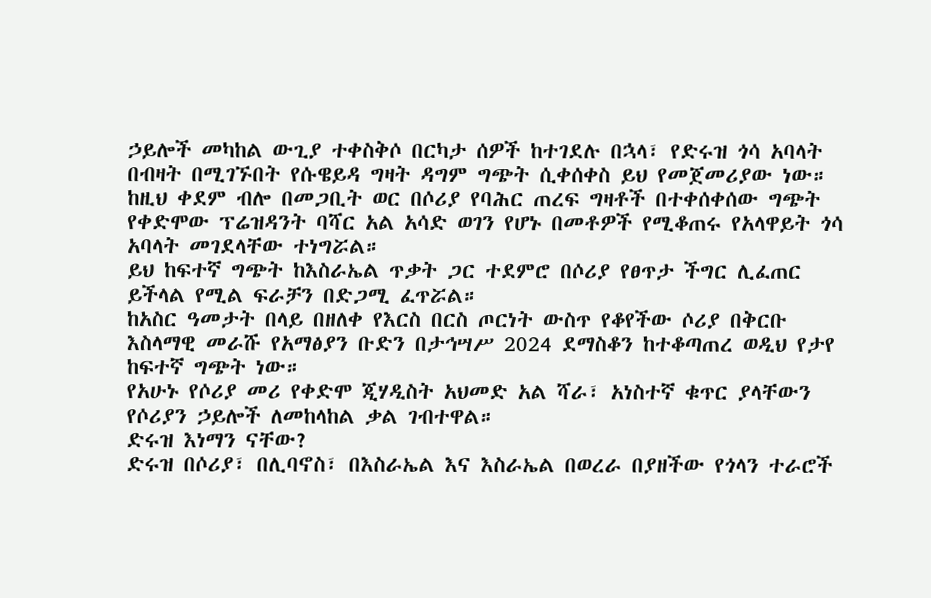ኃይሎች መካከል ውጊያ ተቀስቅሶ በርካታ ሰዎች ከተገደሉ በኋላ፣ የድሩዝ ጎሳ አባላት በብዛት በሚገኙበት የሱዌይዳ ግዛት ዳግም ግጭት ሲቀሰቀስ ይህ የመጀመሪያው ነው።
ከዚህ ቀደም ብሎ በመጋቢት ወር በሶሪያ የባሕር ጠረፍ ግዛቶች በተቀሰቀሰው ግጭት የቀድሞው ፕሬዝዳንት ባሻር አል አሳድ ወገን የሆኑ በመቶዎች የሚቆጠሩ የአላዋይት ጎሳ አባላት መገደላቸው ተነግሯል።
ይህ ከፍተኛ ግጭት ከእስራኤል ጥቃት ጋር ተደምሮ በሶሪያ የፀጥታ ችግር ሊፈጠር ይችላል የሚል ፍራቻን በድጋሚ ፈጥሯል።
ከአስር ዓመታት በላይ በዘለቀ የእርስ በርስ ጦርነት ውስጥ የቆየችው ሶሪያ በቅርቡ እስላማዊ መራሹ የአማፅያን ቡድን በታኅሣሥ 2024 ደማስቆን ከተቆጣጠረ ወዲህ የታየ ከፍተኛ ግጭት ነው።
የአሁኑ የሶሪያ መሪ የቀድሞ ጂሃዲስት አህመድ አል ሻራ፣ አነስተኛ ቁጥር ያላቸውን የሶሪያን ኃይሎች ለመከላከል ቃል ገብተዋል።
ድሩዝ እነማን ናቸው?
ድሩዝ በሶሪያ፣ በሊባኖስ፣ በእስራኤል እና እስራኤል በወረራ በያዘችው የጎላን ተራሮች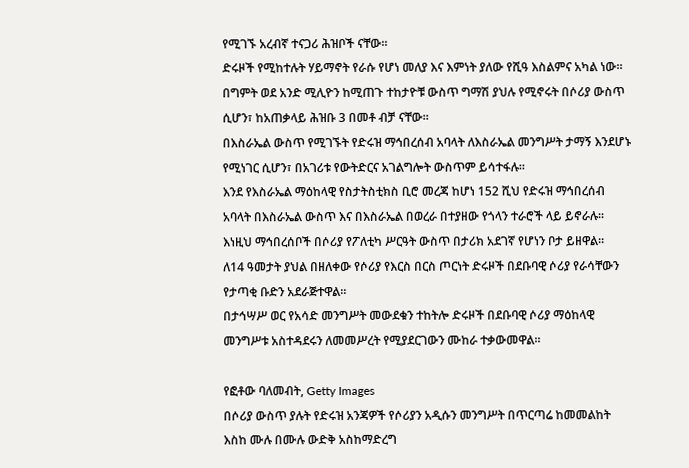የሚገኙ አረብኛ ተናጋሪ ሕዝቦች ናቸው።
ድሩዞች የሚከተሉት ሃይማኖት የራሱ የሆነ መለያ እና እምነት ያለው የሺዓ እስልምና አካል ነው።
በግምት ወደ አንድ ሚሊዮን ከሚጠጉ ተከታዮቹ ውስጥ ግማሽ ያህሉ የሚኖሩት በሶሪያ ውስጥ ሲሆን፣ ከአጠቃላይ ሕዝቡ 3 በመቶ ብቻ ናቸው።
በእስራኤል ውስጥ የሚገኙት የድሩዝ ማኅበረሰብ አባላት ለእስራኤል መንግሥት ታማኝ እንደሆኑ የሚነገር ሲሆን፣ በአገሪቱ የውትድርና አገልግሎት ውስጥም ይሳተፋሉ።
እንደ የእስራኤል ማዕከላዊ የስታትስቲክስ ቢሮ መረጃ ከሆነ 152 ሺህ የድሩዝ ማኅበረሰብ አባላት በእስራኤል ውስጥ እና በእስራኤል በወረራ በተያዘው የጎላን ተራሮች ላይ ይኖራሉ።
እነዚህ ማኅበረሰቦች በሶሪያ የፖለቲካ ሥርዓት ውስጥ በታሪክ አደገኛ የሆነን ቦታ ይዘዋል።
ለ14 ዓመታት ያህል በዘለቀው የሶሪያ የእርስ በርስ ጦርነት ድሩዞች በደቡባዊ ሶሪያ የራሳቸውን የታጣቂ ቡድን አደራጅተዋል።
በታኅሣሥ ወር የአሳድ መንግሥት መውደቁን ተከትሎ ድሩዞች በደቡባዊ ሶሪያ ማዕከላዊ መንግሥቱ አስተዳደሩን ለመመሥረት የሚያደርገውን ሙከራ ተቃውመዋል።

የፎቶው ባለመብት, Getty Images
በሶሪያ ውስጥ ያሉት የድሩዝ አንጃዎች የሶሪያን አዲሱን መንግሥት በጥርጣሬ ከመመልከት እስከ ሙሉ በሙሉ ውድቅ አስከማድረግ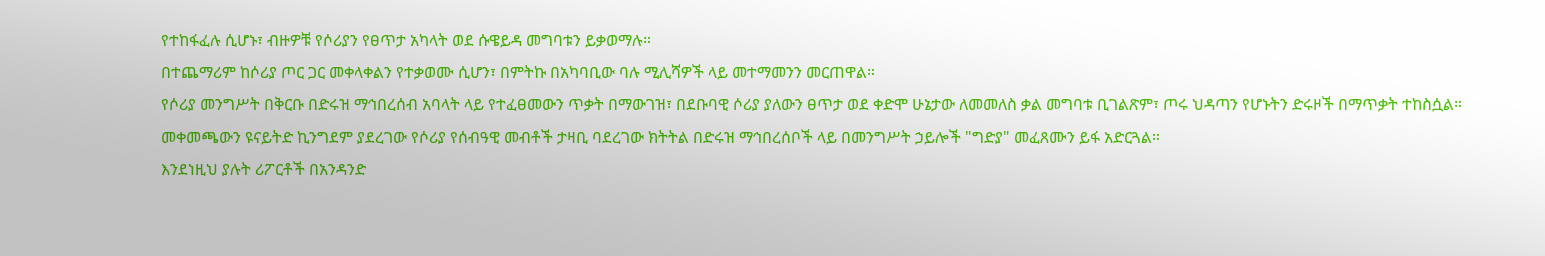የተከፋፈሉ ሲሆኑ፣ ብዙዎቹ የሶሪያን የፀጥታ አካላት ወደ ሱዌይዳ መግባቱን ይቃወማሉ።
በተጨማሪም ከሶሪያ ጦር ጋር መቀላቀልን የተቃወሙ ሲሆን፣ በምትኩ በአካባቢው ባሉ ሚሊሻዎች ላይ መተማመንን መርጠዋል።
የሶሪያ መንግሥት በቅርቡ በድሩዝ ማኅበረሰብ አባላት ላይ የተፈፀመውን ጥቃት በማውገዝ፣ በደቡባዊ ሶሪያ ያለውን ፀጥታ ወደ ቀድሞ ሁኔታው ለመመለስ ቃል መግባቱ ቢገልጽም፣ ጦሩ ህዳጣን የሆኑትን ድሩዞች በማጥቃት ተከስሷል።
መቀመጫውን ዩናይትድ ኪንግደም ያደረገው የሶሪያ የሰብዓዊ መብቶች ታዛቢ ባደረገው ክትትል በድሩዝ ማኅበረሰቦች ላይ በመንግሥት ኃይሎች "ግድያ" መፈጸሙን ይፋ አድርጓል።
እንደነዚህ ያሉት ሪፖርቶች በአንዳንድ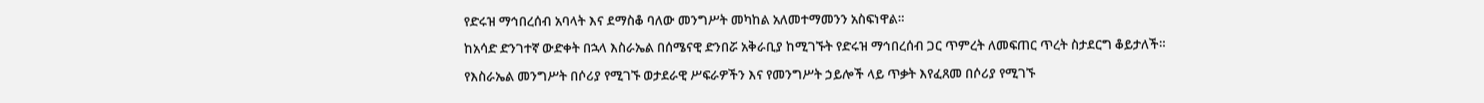የድሩዝ ማኅበረሰብ አባላት እና ደማስቆ ባለው መንግሥት መካከል አለመተማመንን አስፍነዋል።
ከአሳድ ድንገተኛ ውድቀት በኋላ እስራኤል በሰሜናዊ ድንበሯ አቅራቢያ ከሚገኙት የድሩዝ ማኅበረሰብ ጋር ጥምረት ለመፍጠር ጥረት ስታደርግ ቆይታለች።
የእስራኤል መንግሥት በሶሪያ የሚገኙ ወታደራዊ ሥፍራዎችን እና የመንግሥት ኃይሎች ላይ ጥቃት እየፈጸመ በሶሪያ የሚገኙ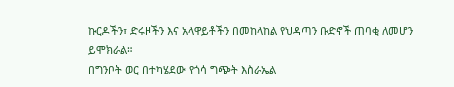ኩርዶችን፣ ድሩዞችን እና አላዋይቶችን በመከላከል የህዳጣን ቡድኖች ጠባቂ ለመሆን ይሞክራል።
በግንቦት ወር በተካሄደው የጎሳ ግጭት እስራኤል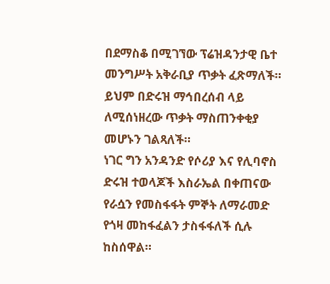በደማስቆ በሚገኘው ፕሬዝዳንታዊ ቤተ መንግሥት አቅራቢያ ጥቃት ፈጽማለች።
ይህም በድሩዝ ማኅበረሰብ ላይ ለሚሰነዘረው ጥቃት ማስጠንቀቂያ መሆኑን ገልጻለች።
ነገር ግን አንዳንድ የሶሪያ እና የሊባኖስ ድሩዝ ተወላጆች እስራኤል በቀጠናው የራሷን የመስፋፋት ምኞት ለማራመድ የጎዛ መከፋፈልን ታስፋፋለች ሲሉ ከስሰዋል።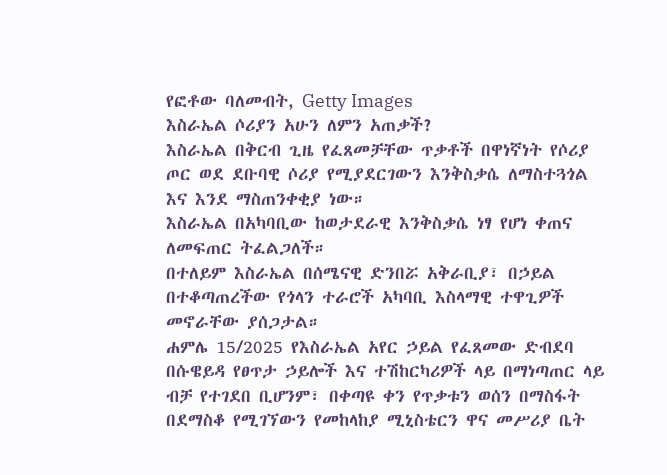የፎቶው ባለመብት, Getty Images
እስራኤል ሶሪያን አሁን ለምን አጠቃች?
እስራኤል በቅርብ ጊዜ የፈጸመቻቸው ጥቃቶች በዋነኛነት የሶሪያ ጦር ወደ ደቡባዊ ሶሪያ የሚያደርገውን እንቅስቃሴ ለማስተጓጎል እና እንደ ማስጠንቀቂያ ነው።
እስራኤል በአካባቢው ከወታደራዊ እንቅስቃሴ ነፃ የሆነ ቀጠና ለመፍጠር ትፈልጋለች።
በተለይም እስራኤል በሰሜናዊ ድንበሯ አቅራቢያ፣ በኃይል በተቆጣጠረችው የጎላን ተራሮች አካባቢ እስላማዊ ተዋጊዎች መኖራቸው ያሰጋታል።
ሐምሌ 15/2025 የእስራኤል አየር ኃይል የፈጸመው ድብደባ በሱዌይዳ የፀጥታ ኃይሎች እና ተሽከርካሪዎች ላይ በማነጣጠር ላይ ብቻ የተገደበ ቢሆንም፣ በቀጣዩ ቀን የጥቃቱን ወሰን በማስፋት በደማስቆ የሚገኘውን የመከላከያ ሚኒስቴርን ዋና መሥሪያ ቤት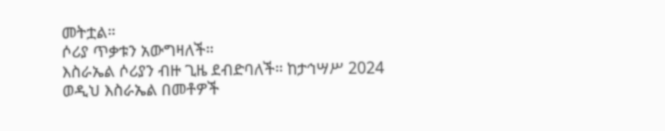መትቷል።
ሶሪያ ጥቃቱን አውግዛለች።
እስራኤል ሶሪያን ብዙ ጊዜ ደብድባለች። ከታኅሣሥ 2024 ወዲህ እስራኤል በመቶዎች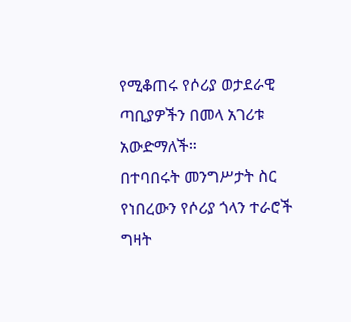የሚቆጠሩ የሶሪያ ወታደራዊ ጣቢያዎችን በመላ አገሪቱ አውድማለች።
በተባበሩት መንግሥታት ስር የነበረውን የሶሪያ ጎላን ተራሮች ግዛት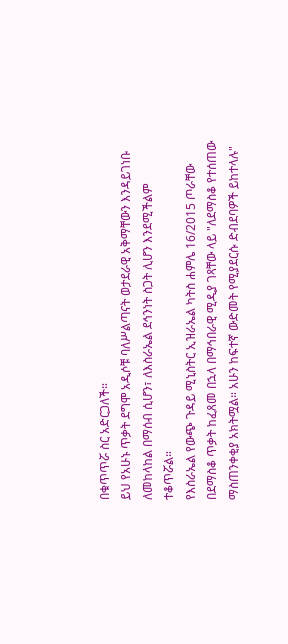በቁጥጥሯ ስር አድርጋለች።
ይህ የአሁኑ ጥቃት ደግሞ አዲሶቹ ባለሥልጣናት ወታደራዊ አቅማቸውን እንዳይገነቡ ለመከላከል በማሰብ ሲሆን፣ ለእስራኤል ደኅንነት ስጋት ሊሆን እንደሚችልም ተቆጥሯል።
የእስራኤል የውጭ ጉዳይ ሚኒስትር ኢዝራኤል ካትስ ሐምሌ 16/2015 ጦራቸው በደማስቆ ጥቃት ከፈጸመ በኋላ በማኅበራዊ ሚዲያ ገጻቸው ላይ "ለደማስቆ የተሰጠው ማስጠንቀቂያ አክትሟል። አሁን ከፍተኛ ውድመት የሚያደርሱ ድብደባዎች ይከተላሉ"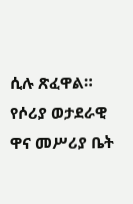ሲሉ ጽፈዋል።
የሶሪያ ወታደራዊ ዋና መሥሪያ ቤት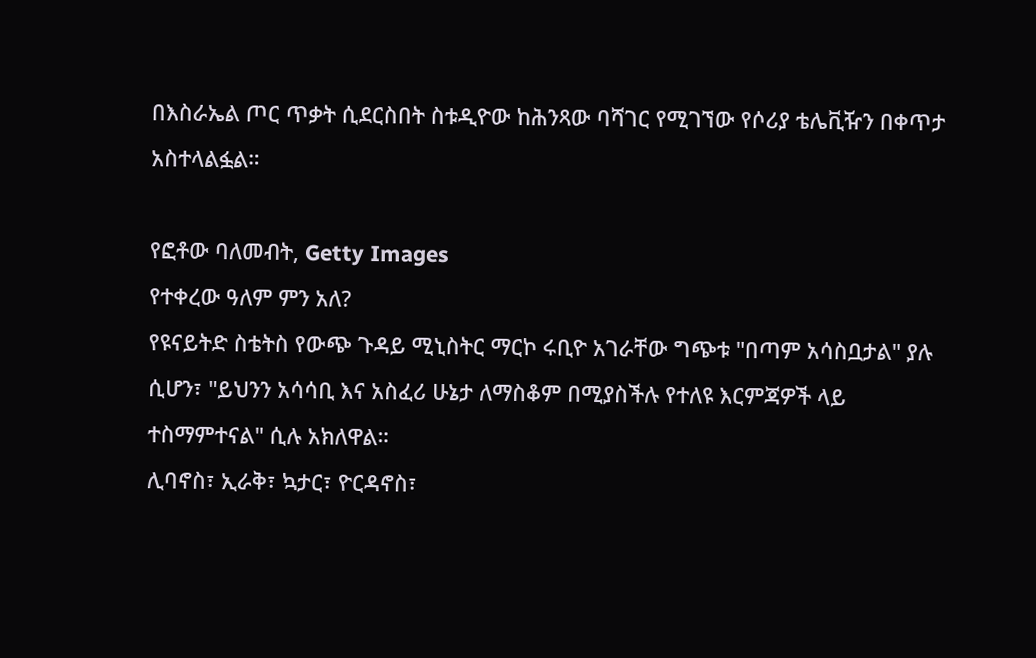በእስራኤል ጦር ጥቃት ሲደርስበት ስቱዲዮው ከሕንጻው ባሻገር የሚገኘው የሶሪያ ቴሌቪዥን በቀጥታ አስተላልፏል።

የፎቶው ባለመብት, Getty Images
የተቀረው ዓለም ምን አለ?
የዩናይትድ ስቴትስ የውጭ ጉዳይ ሚኒስትር ማርኮ ሩቢዮ አገራቸው ግጭቱ "በጣም አሳስቧታል" ያሉ ሲሆን፣ "ይህንን አሳሳቢ እና አስፈሪ ሁኔታ ለማስቆም በሚያስችሉ የተለዩ እርምጃዎች ላይ ተስማምተናል" ሲሉ አክለዋል።
ሊባኖስ፣ ኢራቅ፣ ኳታር፣ ዮርዳኖስ፣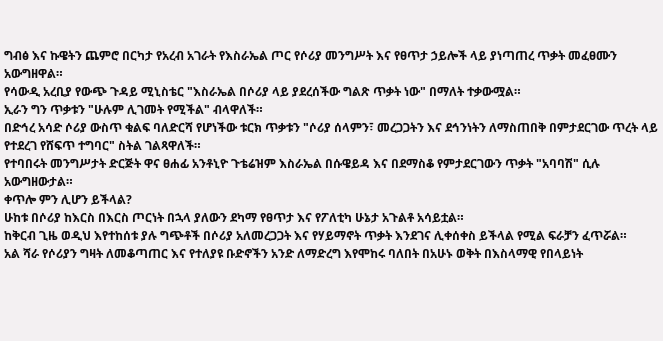ግብፅ እና ኩዌትን ጨምሮ በርካታ የአረብ አገራት የእስራኤል ጦር የሶሪያ መንግሥት እና የፀጥታ ኃይሎች ላይ ያነጣጠረ ጥቃት መፈፀሙን አውግዘዋል።
የሳውዲ አረቢያ የውጭ ጉዳይ ሚኒስቴር "እስራኤል በሶሪያ ላይ ያደረሰችው ግልጽ ጥቃት ነው" በማለት ተቃውሟል።
ኢራን ግን ጥቃቱን "ሁሉም ሊገመት የሚችል" ብላዋለች።
በድኅረ አሳድ ሶሪያ ውስጥ ቁልፍ ባለድርሻ የሆነችው ቱርክ ጥቃቱን "ሶሪያ ሰላምን፣ መረጋጋትን እና ደኅንነትን ለማስጠበቅ በምታደርገው ጥረት ላይ የተደረገ የሸፍጥ ተግባር" ስትል ገልጻዋለች።
የተባበሩት መንግሥታት ድርጅት ዋና ፀሐፊ አንቶኒዮ ጉቴሬዝም እስራኤል በሱዌይዳ እና በደማስቆ የምታደርገውን ጥቃት "አባባሽ" ሲሉ አውግዘውታል።
ቀጥሎ ምን ሊሆን ይችላል?
ሁከቱ በሶሪያ ከእርስ በእርስ ጦርነት በኋላ ያለውን ደካማ የፀጥታ እና የፖለቲካ ሁኔታ አጉልቶ አሳይቷል።
ከቅርብ ጊዜ ወዲህ እየተከሰቱ ያሉ ግጭቶች በሶሪያ አለመረጋጋት እና የሃይማኖት ጥቃት እንደገና ሊቀሰቀስ ይችላል የሚል ፍራቻን ፈጥሯል።
አል ሻራ የሶሪያን ግዛት ለመቆጣጠር እና የተለያዩ ቡድኖችን አንድ ለማድረግ እየሞከሩ ባለበት በአሁኑ ወቅት በእስላማዊ የበላይነት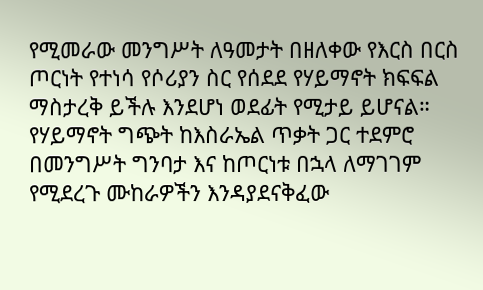የሚመራው መንግሥት ለዓመታት በዘለቀው የእርስ በርስ ጦርነት የተነሳ የሶሪያን ስር የሰደደ የሃይማኖት ክፍፍል ማስታረቅ ይችሉ እንደሆነ ወደፊት የሚታይ ይሆናል።
የሃይማኖት ግጭት ከእስራኤል ጥቃት ጋር ተደምሮ በመንግሥት ግንባታ እና ከጦርነቱ በኋላ ለማገገም የሚደረጉ ሙከራዎችን እንዳያደናቅፈው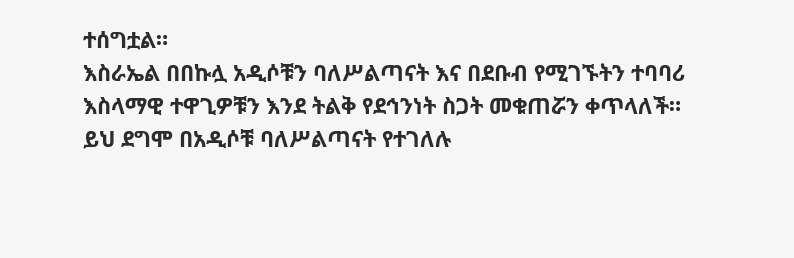ተሰግቷል።
እስራኤል በበኩሏ አዲሶቹን ባለሥልጣናት እና በደቡብ የሚገኙትን ተባባሪ እስላማዊ ተዋጊዎቹን እንደ ትልቅ የደኅንነት ስጋት መቁጠሯን ቀጥላለች።
ይህ ደግሞ በአዲሶቹ ባለሥልጣናት የተገለሉ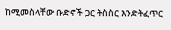ከሚመስላቸው ቡድኖች ጋር ትስስር እንድትፈጥር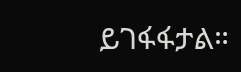ይገፋፋታል።